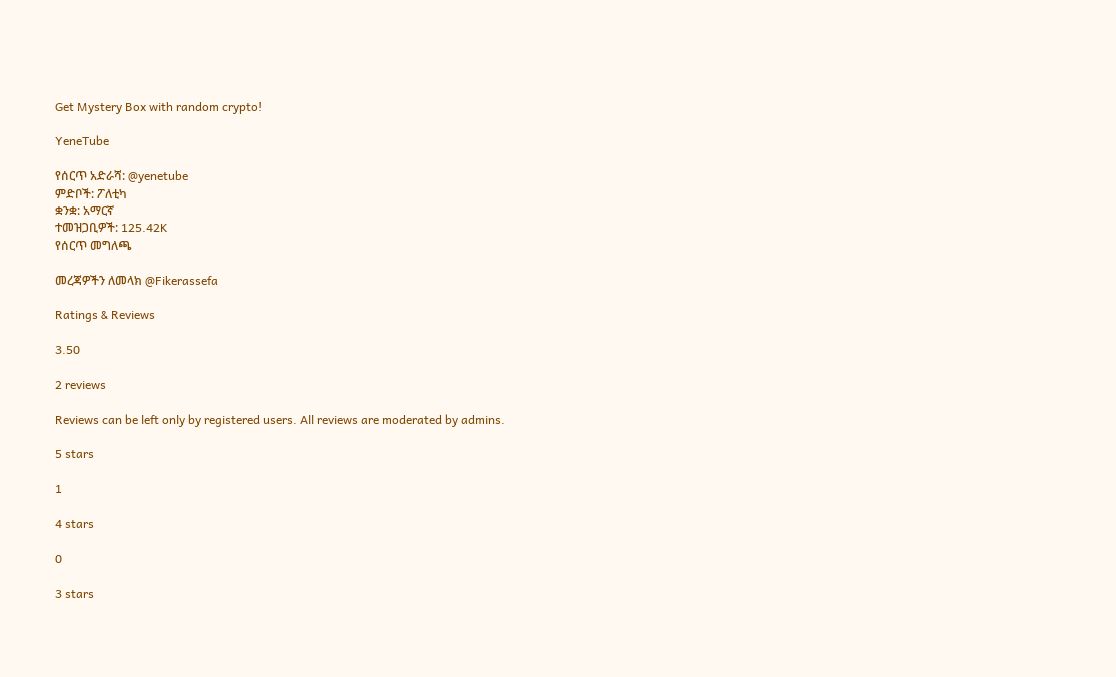Get Mystery Box with random crypto!

YeneTube

የሰርጥ አድራሻ: @yenetube
ምድቦች: ፖለቲካ
ቋንቋ: አማርኛ
ተመዝጋቢዎች: 125.42K
የሰርጥ መግለጫ

መረጃዎችን ለመላክ @Fikerassefa

Ratings & Reviews

3.50

2 reviews

Reviews can be left only by registered users. All reviews are moderated by admins.

5 stars

1

4 stars

0

3 stars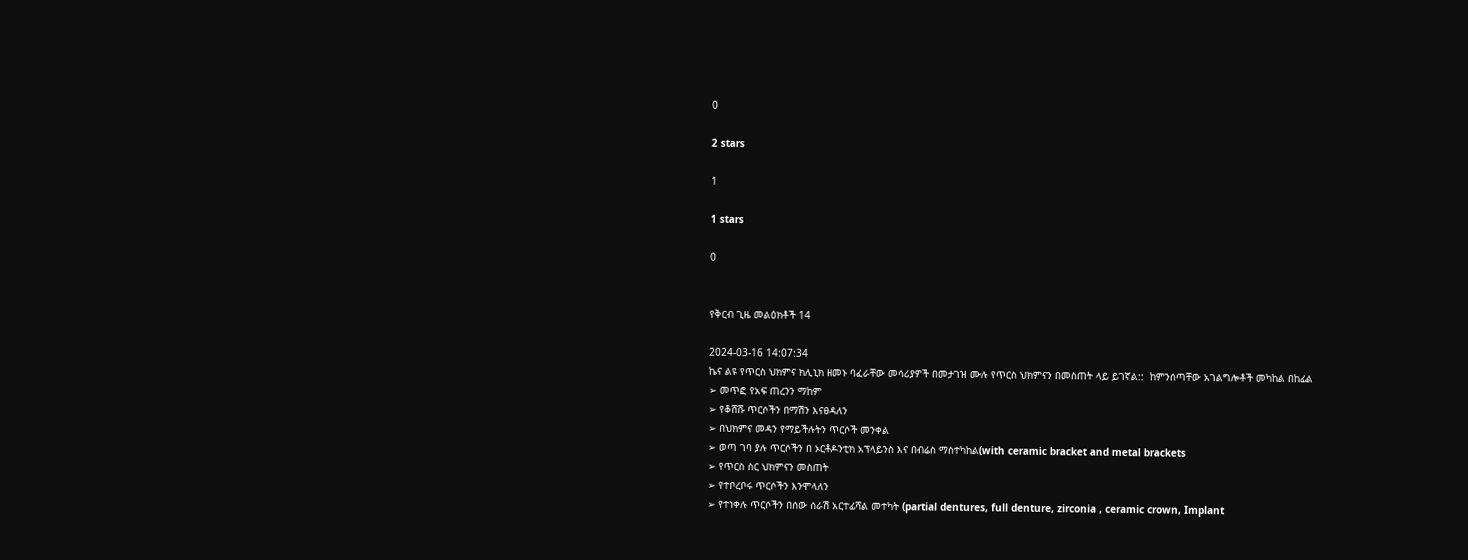0

2 stars

1

1 stars

0


የቅርብ ጊዜ መልዕክቶች 14

2024-03-16 14:07:34
ኬና ልዩ የጥርስ ህክምና ክሊኒክ ዘመኑ ባፈራቸው መሳሪያዎች በመታገዝ ሙሉ የጥርስ ህክምናን በመስጠት ላይ ይገኛል::  ከምንሰጣቸው አገልግሎቶች መካከል በከፊል
➢ መጥፎ የአፍ ጠረንን ማከም
➢ የቆሸሹ ጥርሶችን በማሽን እናፀዳለን
➢ በህክምና መዳን የማይችሉትን ጥርሶች መንቀል
➢ ወጣ ገባ ያሉ ጥርሶችን በ ኦርቶዶንቲክ አፕላይንስ እና በብሬስ ማስተካከል(with ceramic bracket and metal brackets
➢ የጥርስ ስር ህክምናን መስጠት
➢ የተቦረቦሩ ጥርሶችን እንሞላለን
➢ የተነቀሉ ጥርሶችን በሰው ሰራሽ አርተፊሻል መተካት (partial dentures, full denture, zirconia , ceramic crown, Implant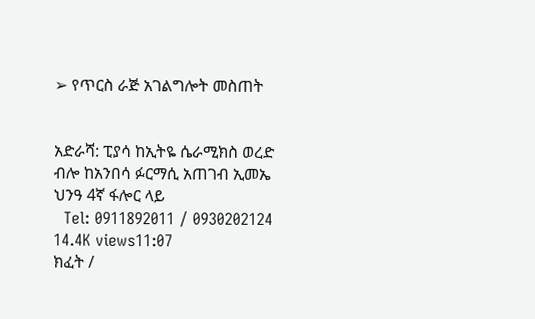➢ የጥርስ ራጅ አገልግሎት መስጠት


አድራሻ: ፒያሳ ከኢትዬ ሴራሚክስ ወረድ ብሎ ከአንበሳ ፉርማሲ አጠገብ ኢመኤ ህንዓ 4ኛ ፋሎር ላይ
  Tel: 0911892011 / 0930202124
14.4K views11:07
ክፈት /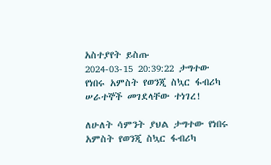አስተያየት ይስጡ
2024-03-15 20:39:22 ታግተው የነበሩ አምስት የወንጂ ስኳር ፋብሪካ ሠራተኞች መገደላቸው ተነገረ!

ለሁለት ሳምንት ያህል ታግተው የነበሩ አምስት የወንጂ ስኳር ፋብሪካ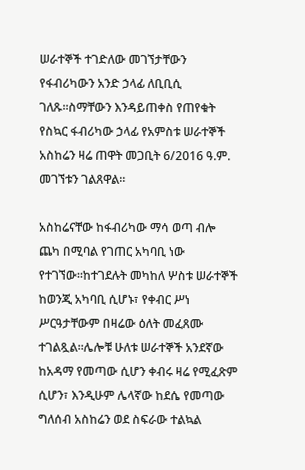ሠራተኞች ተገድለው መገኘታቸውን የፋብሪካውን አንድ ኃላፊ ለቢቢሲ ገለጹ።ስማቸውን እንዳይጠቀስ የጠየቁት የስኳር ፋብሪካው ኃላፊ የአምስቱ ሠራተኞች አስከሬን ዛሬ ጠዋት መጋቢት 6/2016 ዓ.ም. መገኘቱን ገልጸዋል።

አስከሬናቸው ከፋብሪካው ማሳ ወጣ ብሎ ጨካ በሚባል የገጠር አካባቢ ነው የተገኘው።ከተገደሉት መካከለ ሦስቱ ሠራተኞች ከወንጂ አካባቢ ሲሆኑ፣ የቀብር ሥነ ሥርዓታቸውም በዛሬው ዕለት መፈጸሙ ተገልጿል።ሌሎቹ ሁለቱ ሠራተኞች አንደኛው ከአዳማ የመጣው ሲሆን ቀብሩ ዛሬ የሚፈጽም ሲሆን፣ እንዲሁም ሌላኛው ከደሴ የመጣው ግለሰብ አስከሬን ወደ ስፍራው ተልኳል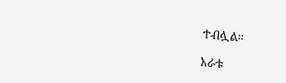ተብሏል።

አራቱ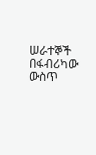ሠራተኞች በፋብሪካው ውስጥ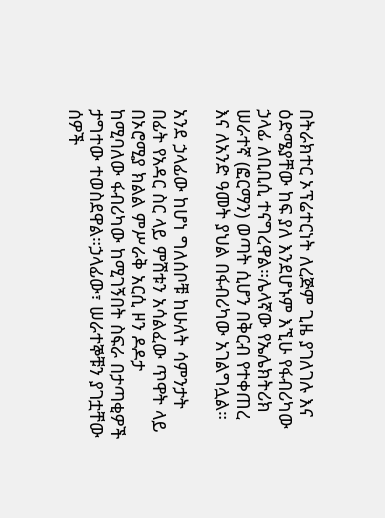በትራክተር ኦፕሬተርነት ለረጅም ጊዜ ያገለገሉ እና ዕድሜያቸው ከፍ ያለ እንደሆኑም እኚሁ የፋብሪካው ኃላፊ ለቢቢሲ ተናግረዋል።ሌላኛው የኤሌክትሪክ ሠራተኛ (ፎርማን) ወጣት ሲሆን በቅርብ የተቀጠረ እና ለአንድ ዓመት ያህል በፋብሪካው አገልግሏል።

አንደ ኃላፊው ከሆነ ግለሰቦቹ ከሁለት ሳምንታት በፊት የአዳር ስር ላይ ምሽቱን አሳልፈው ጥዋት ላይ በኦሮሚያ ክልል ምሥራቅ አርሲ ዞን ዶዶታ ከሚባለው ፋብሪካው ከሚገኝበት ስፍራ በታጣቂዎች ታግተው ተወስደዋል።ኃላፊው፣ ሠራተኞቹን ያገቷቸው ሰዎች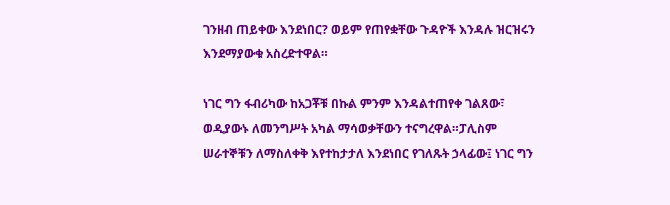ገንዘብ ጠይቀው እንደነበር? ወይም የጠየቋቸው ጉዳዮች እንዳሉ ዝርዝሩን እንደማያውቁ አስረድተዋል።

ነገር ግን ፋብሪካው ከአጋቾቹ በኩል ምንም እንዳልተጠየቀ ገልጸው፣ ወዲያውኑ ለመንግሥት አካል ማሳወቃቸውን ተናግረዋል።ፓሊስም ሠራተኞቹን ለማስለቀቅ እየተከታታለ እንደነበር የገለጹት ኃላፊው፤ ነገር ግን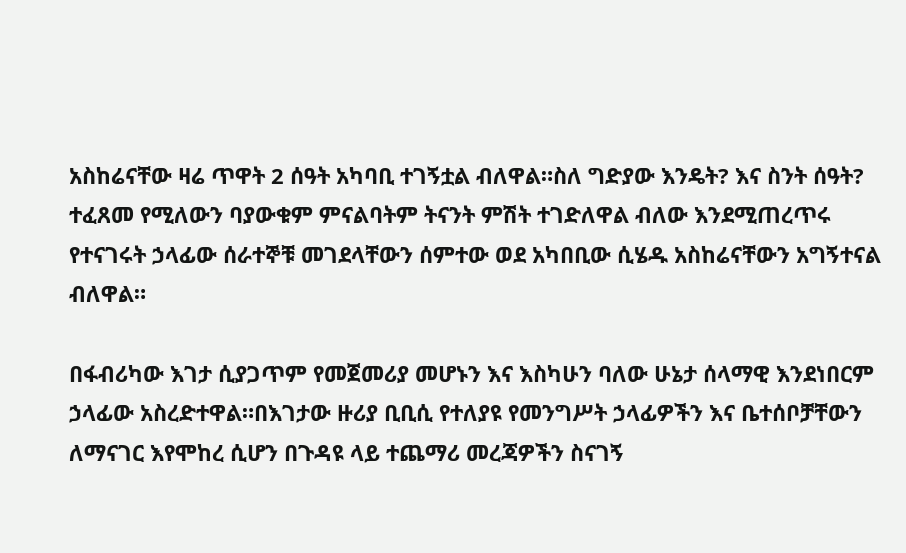አስከሬናቸው ዛሬ ጥዋት 2 ሰዓት አካባቢ ተገኝቷል ብለዋል።ስለ ግድያው እንዴት? እና ስንት ሰዓት? ተፈጸመ የሚለውን ባያውቁም ምናልባትም ትናንት ምሽት ተገድለዋል ብለው እንደሚጠረጥሩ የተናገሩት ኃላፊው ሰራተኞቹ መገደላቸውን ሰምተው ወደ አካበቢው ሲሄዱ አስከሬናቸውን አግኝተናል ብለዋል።

በፋብሪካው እገታ ሲያጋጥም የመጀመሪያ መሆኑን እና እስካሁን ባለው ሁኔታ ሰላማዊ እንደነበርም ኃላፊው አስረድተዋል።በእገታው ዙሪያ ቢቢሲ የተለያዩ የመንግሥት ኃላፊዎችን እና ቤተሰቦቻቸውን ለማናገር እየሞከረ ሲሆን በጉዳዩ ላይ ተጨማሪ መረጃዎችን ስናገኝ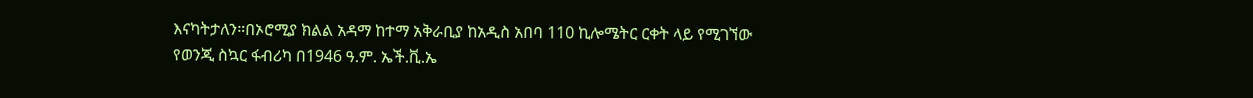እናካትታለን።በኦሮሚያ ክልል አዳማ ከተማ አቅራቢያ ከአዲስ አበባ 110 ኪሎሜትር ርቀት ላይ የሚገኘው የወንጂ ስኳር ፋብሪካ በ1946 ዓ.ም. ኤች.ቪ.ኤ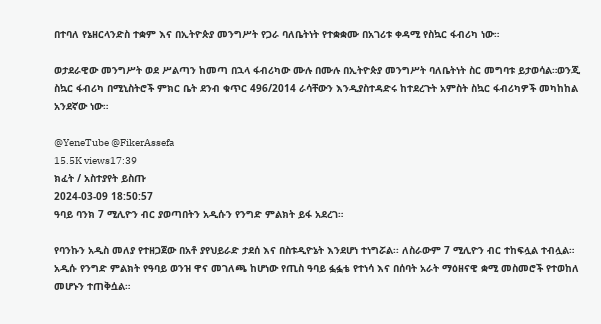በተባለ የኔዘርላንድስ ተቋም እና በኢትዮጵያ መንግሥት የጋራ ባለቤትነት የተቋቋሙ በአገሪቱ ቀዳሚ የስኳር ፋብሪካ ነው።

ወታደራዊው መንግሥት ወደ ሥልጣን ከመጣ በኋላ ፋብሪካው ሙሉ በሙሉ በኢትዮጵያ መንግሥት ባለቤትነት ስር መግባቱ ይታወሳል።ወንጂ ስኳር ፋብሪካ በሚኒስትሮች ምክር ቤት ደንብ ቁጥር 496/2014 ራሳቸውን እንዲያስተዳድሩ ከተደረጉት አምስት ስኳር ፋብሪካዎች መካከከል አንደኛው ነው።

@YeneTube @FikerAssefa
15.5K views17:39
ክፈት / አስተያየት ይስጡ
2024-03-09 18:50:57
ዓባይ ባንክ 7 ሚሊዮን ብር ያወጣበትን አዲሱን የንግድ ምልክት ይፋ አደረገ።

የባንኩን አዲስ መለያ የተዘጋጀው በአቶ ያየህይራድ ታደሰ እና በስቱዲዮኔት እንደሆነ ተነግሯል፡፡ ለስራውም 7 ሚሊዮን ብር ተከፍሏል ተብሏል። አዲሱ የንግድ ምልክት የዓባይ ወንዝ ዋና መገለጫ ከሆነው የጢስ ዓባይ ፏፏቴ የተነሳ እና በሰባት አራት ማዕዘናዊ ቋሚ መስመሮች የተወከለ መሆኑን ተጠቅሷል።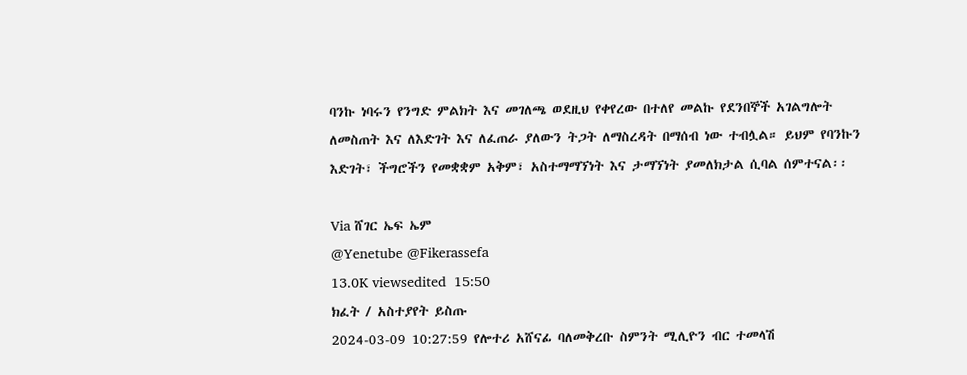ባንኩ ነባሩን የንግድ ምልክት እና መገለጫ ወደዚህ የቀየረው በተለየ መልኩ የደንበኞች አገልግሎት ለመስጠት እና ለእድገት እና ለፈጠራ ያለውን ትጋት ለማስረዳት በማሰብ ነው ተብሏል። ይህም የባንኩን እድገት፣ ችግሮችን የመቋቋም አቅም፣ አስተማማኘነት እና ታማኘነት ያመለክታል ሲባል ሰምተናል፡፡

Via ሸገር ኤፍ ኤም
@Yenetube @Fikerassefa
13.0K viewsedited  15:50
ክፈት / አስተያየት ይስጡ
2024-03-09 10:27:59 የሎተሪ አሸናፊ ባለመቅረቡ ስምንት ሚሊዮን ብር ተመላሽ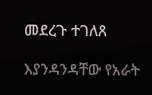መደረጉ ተገለጸ

እያንዳንዳቸው የአራት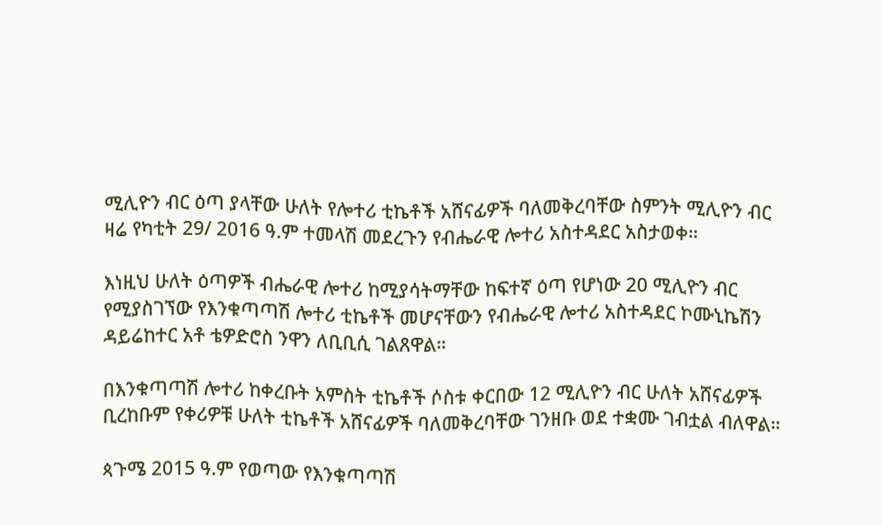ሚሊዮን ብር ዕጣ ያላቸው ሁለት የሎተሪ ቲኬቶች አሸናፊዎች ባለመቅረባቸው ስምንት ሚሊዮን ብር ዛሬ የካቲት 29/ 2016 ዓ.ም ተመላሽ መደረጉን የብሔራዊ ሎተሪ አስተዳደር አስታወቀ።

እነዚህ ሁለት ዕጣዎች ብሔራዊ ሎተሪ ከሚያሳትማቸው ከፍተኛ ዕጣ የሆነው 20 ሚሊዮን ብር የሚያስገኘው የእንቁጣጣሽ ሎተሪ ቲኬቶች መሆናቸውን የብሔራዊ ሎተሪ አስተዳደር ኮሙኒኬሽን ዳይሬከተር አቶ ቴዎድሮስ ንዋን ለቢቢሲ ገልጸዋል።

በእንቁጣጣሽ ሎተሪ ከቀረቡት አምስት ቲኬቶች ሶስቱ ቀርበው 12 ሚሊዮን ብር ሁለት አሸናፊዎች ቢረከቡም የቀሪዎቹ ሁለት ቲኬቶች አሸናፊዎች ባለመቅረባቸው ገንዘቡ ወደ ተቋሙ ገብቷል ብለዋል።

ጳጉሜ 2015 ዓ.ም የወጣው የእንቁጣጣሽ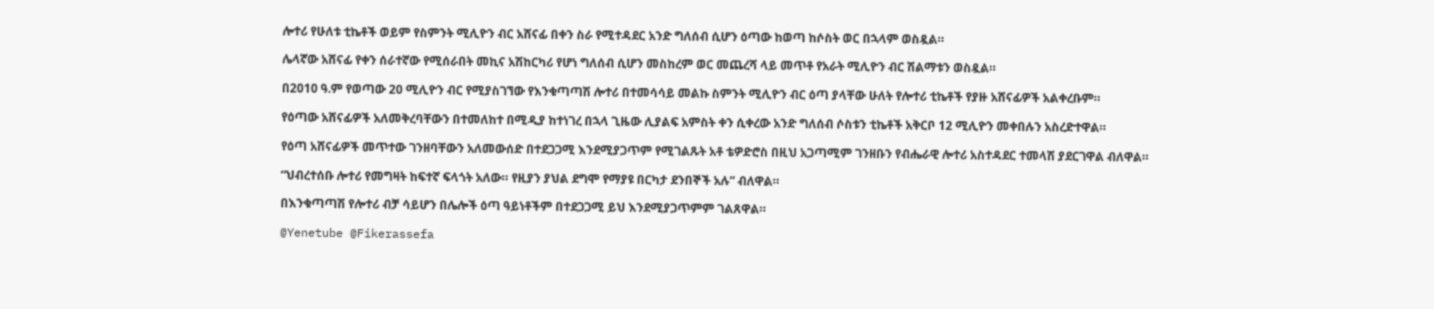ሎተሪ የሁለቱ ቲኬቶች ወይም የስምንት ሚሊዮን ብር አሸናፊ በቀን ስራ የሚተዳደር አንድ ግለሰብ ሲሆን ዕጣው ከወጣ ከሶስት ወር በኋላም ወስዷል።

ሌላኛው አሸናፊ የቀን ሰራተኛው የሚሰራበት መኪና አሽከርካሪ የሆነ ግለሰብ ሲሆን መስከረም ወር መጨረሻ ላይ መጥቶ የአራት ሚሊዮን ብር ሽልማቱን ወስዷል።

በ2010 ዓ.ም የወጣው 20 ሚሊዮን ብር የሚያስገኘው የእንቁጣጣሽ ሎተሪ በተመሳሳይ መልኩ ስምንት ሚሊዮን ብር ዕጣ ያላቸው ሁለት የሎተሪ ቲኬቶች የያዙ አሸናፊዎች አልቀረቡም።

የዕጣው አሸናፊዎች አለመቅረባቸውን በተመለከተ በሚዲያ ከተነገረ በኋላ ጊዜው ሊያልፍ አምስት ቀን ሲቀረው አንድ ግለሰብ ሶስቱን ቲኬቶች አቅርቦ 12 ሚሊዮን መቀበሉን አስረድተዋል።

የዕጣ አሸናፊዎች መጥተው ገንዘባቸውን አለመውሰድ በተደጋጋሚ እንደሚያጋጥም የሚገልጹት አቶ ቴዎድሮስ በዚህ አጋጣሚም ገንዘቡን የብሔራዊ ሎተሪ አስተዳደር ተመላሽ ያደርገዋል ብለዋል።

“ህብረተሰቡ ሎተሪ የመግዛት ከፍተኛ ፍላጎት አለው። የዚያን ያህል ደግሞ የማያዩ በርካታ ደንበኞች አሉ” ብለዋል።

በእንቁጣጣሽ የሎተሪ ብቻ ሳይሆን በሌሎች ዕጣ ዓይነቶችም በተደጋጋሚ ይህ እንደሚያጋጥምም ገልጸዋል።

@Yenetube @Fikerassefa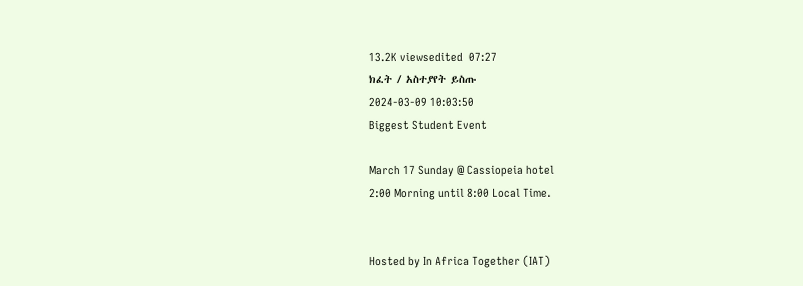13.2K viewsedited  07:27
ክፈት / አስተያየት ይስጡ
2024-03-09 10:03:50
Biggest Student Event

March 17 Sunday @ Cassiopeia hotel
2:00 Morning until 8:00 Local Time.


Hosted by In Africa Together (IAT)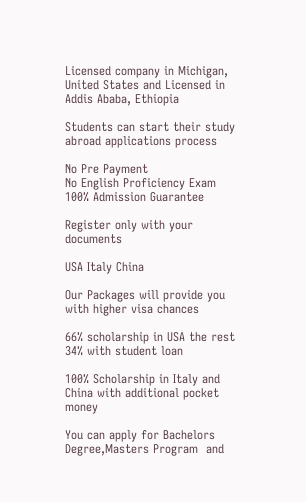Licensed company in Michigan, United States and Licensed in Addis Ababa, Ethiopia

Students can start their study abroad applications process

No Pre Payment
No English Proficiency Exam
100% Admission Guarantee

Register only with your documents

USA Italy China

Our Packages will provide you with higher visa chances

66% scholarship in USA the rest 34% with student loan

100% Scholarship in Italy and China with additional pocket money

You can apply for Bachelors Degree,Masters Program  and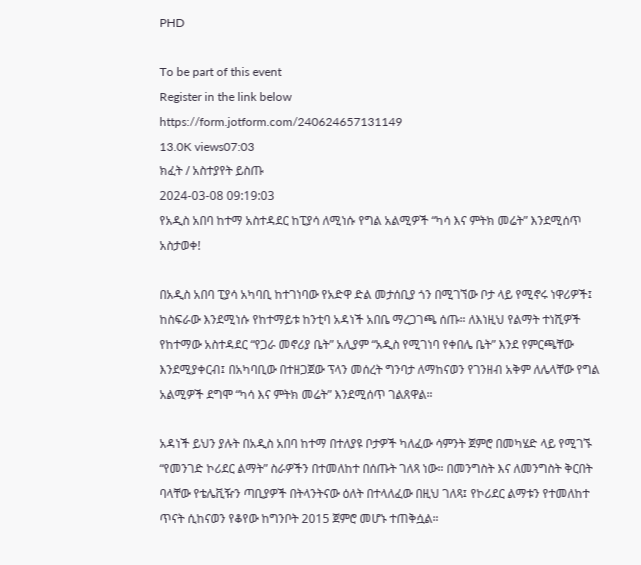PHD

To be part of this event
Register in the link below
https://form.jotform.com/240624657131149
13.0K views07:03
ክፈት / አስተያየት ይስጡ
2024-03-08 09:19:03
የአዲስ አበባ ከተማ አስተዳደር ከፒያሳ ለሚነሱ የግል አልሚዎች “ካሳ እና ምትክ መሬት” እንደሚሰጥ አስታወቀ!

በአዲስ አበባ ፒያሳ አካባቢ ከተገነባው የአድዋ ድል መታሰቢያ ጎን በሚገኘው ቦታ ላይ የሚኖሩ ነዋሪዎች፤ ከስፍራው እንደሚነሱ የከተማይቱ ከንቲባ አዳነች አበቤ ማረጋገጫ ሰጡ። ለእነዚህ የልማት ተነሺዎች የከተማው አስተዳደር “የጋራ መኖሪያ ቤት” አሊያም “አዲስ የሚገነባ የቀበሌ ቤት” እንደ የምርጫቸው እንደሚያቀርብ፤ በአካባቢው በተዘጋጀው ፕላን መሰረት ግንባታ ለማከናወን የገንዘብ አቅም ለሌላቸው የግል አልሚዎች ደግሞ “ካሳ እና ምትክ መሬት” እንደሚሰጥ ገልጸዋል።

አዳነች ይህን ያሉት በአዲስ አበባ ከተማ በተለያዩ ቦታዎች ካለፈው ሳምንት ጀምሮ በመካሄድ ላይ የሚገኙ “የመንገድ ኮሪደር ልማት” ስራዎችን በተመለከተ በሰጡት ገለጻ ነው። በመንግስት እና ለመንግስት ቅርበት ባላቸው የቴሌቪዥን ጣቢያዎች በትላንትናው ዕለት በተላለፈው በዚህ ገለጻ፤ የኮሪደር ልማቱን የተመለከተ ጥናት ሲከናወን የቆየው ከግንቦት 2015 ጀምሮ መሆኑ ተጠቅሷል።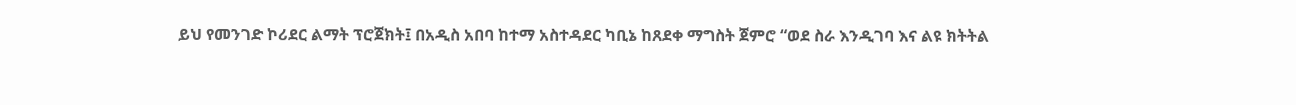ይህ የመንገድ ኮሪደር ልማት ፕሮጀክት፤ በአዲስ አበባ ከተማ አስተዳደር ካቢኔ ከጸደቀ ማግስት ጀምሮ “ወደ ስራ እንዲገባ እና ልዩ ክትትል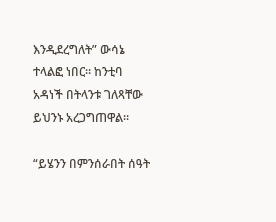እንዲደረግለት” ውሳኔ ተላልፎ ነበር። ከንቲባ አዳነች በትላንቱ ገለጻቸው ይህንኑ አረጋግጠዋል።

“ይሄንን በምንሰራበት ሰዓት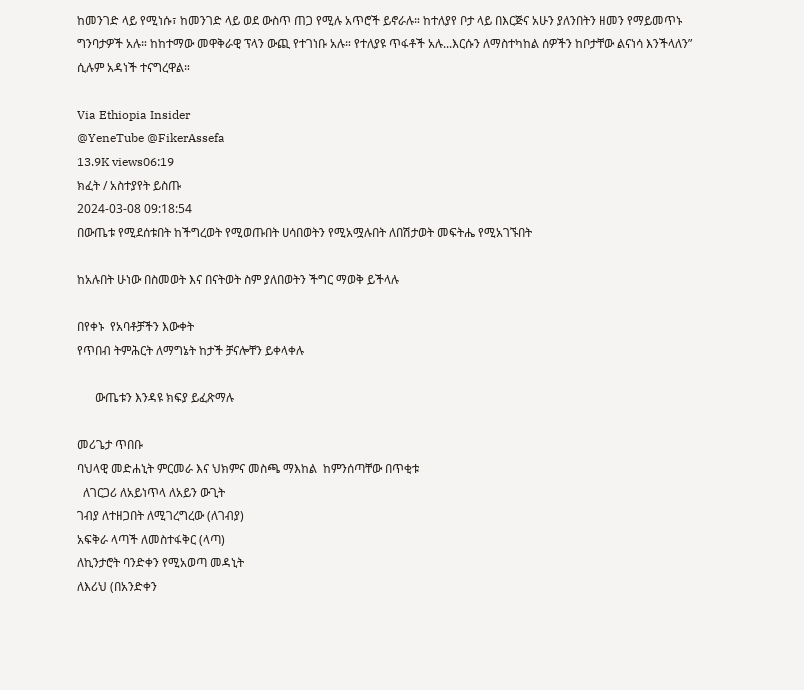ከመንገድ ላይ የሚነሱ፣ ከመንገድ ላይ ወደ ውስጥ ጠጋ የሚሉ አጥሮች ይኖራሉ። ከተለያየ ቦታ ላይ በእርጅና አሁን ያለንበትን ዘመን የማይመጥኑ ግንባታዎች አሉ። ከከተማው መዋቅራዊ ፕላን ውጪ የተገነቡ አሉ። የተለያዩ ጥፋቶች አሉ...እርሱን ለማስተካከል ሰዎችን ከቦታቸው ልናነሳ እንችላለን” ሲሉም አዳነች ተናግረዋል።

Via Ethiopia Insider
@YeneTube @FikerAssefa
13.9K views06:19
ክፈት / አስተያየት ይስጡ
2024-03-08 09:18:54
በውጤቱ የሚደሰቱበት ከችግረወት የሚወጡበት ሀሳበወትን የሚአሟሉበት ለበሽታወት መፍትሔ የሚአገኙበት

ከአሉበት ሁነው በስመወት እና በናትወት ስም ያለበወትን ችግር ማወቅ ይችላሉ

በየቀኑ  የአባቶቻችን እውቀት
የጥበብ ትምሕርት ለማግኔት ከታች ቻናሎቸን ይቀላቀሉ

      ውጤቱን እንዳዩ ክፍያ ይፈጽማሉ

መሪጌታ ጥበቡ
ባህላዊ መድሐኒት ምርመራ እና ህክምና መስጫ ማእከል  ከምንሰጣቸው በጥቂቱ
  ለገርጋሪ ለአይነጥላ ለአይን ውጊት
ገብያ ለተዘጋበት ለሚገረግረው (ለገብያ)
አፍቅራ ላጣች ለመስተፋቅር (ላጣ)
ለኪንታሮት ባንድቀን የሚአወጣ መዳኒት
ለእሪህ (በአንድቀን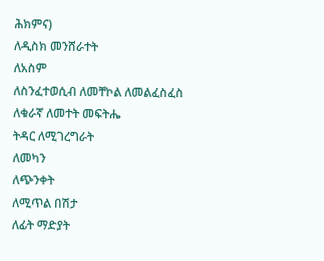ሕክምና)
ለዲስክ መንሸራተት
ለአስም
ለስንፈተወሲብ ለመቸኮል ለመልፈስፈስ
ለቁራኛ ለመተት መፍትሔ
ትዳር ለሚገረግራት
ለመካን
ለጭንቀት
ለሚጥል በሽታ
ለፊት ማድያት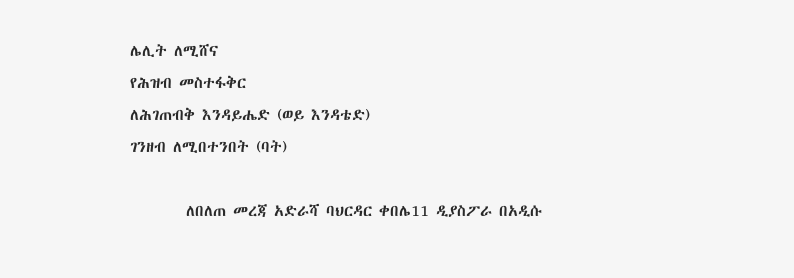ሌሊት ለሚሸና
የሕዝብ መስተፋቅር
ለሕገጠብቅ እንዳይሔድ (ወይ እንዳቴድ)
ገንዘብ ለሚበተንበት (ባት)

        ለበለጠ መረጃ አድራሻ ባህርዳር ቀበሌ11 ዲያስፖራ በአዲሱ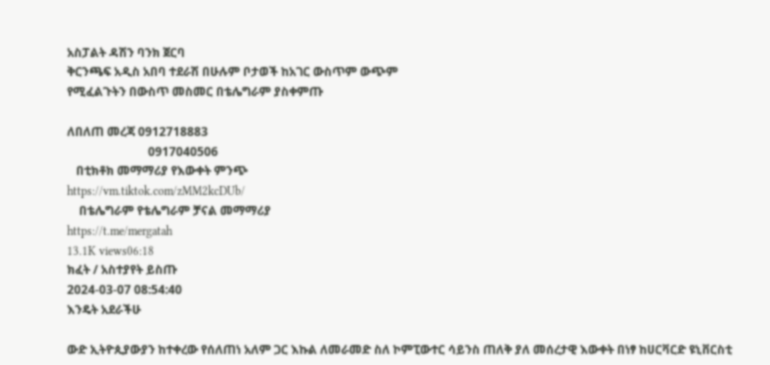አስፓልት ዳሽን ባንክ ጀርባ
ቅርንጫፍ አዲስ አበባ ተደራሽ በሁሉም ቦታወች ከአገር ውስጥም ውጭም
የሚፈልጉትን በውስጥ መስመር በቴሌግራም ያስቀምጡ

ለበለጠ መረጃ 0912718883
                           0917040506
   በቲክቶክ መማማሪያ የእውቀት ምንጭ
https://vm.tiktok.com/zMM2kcDUb/
    በቴሌግራም የቴሌግራም ቻናል መማማሪያ
https://t.me/mergatah
13.1K views06:18
ክፈት / አስተያየት ይስጡ
2024-03-07 08:54:40
እንዴት አደራችሁ

ውድ ኢትዮጲያውያን ከተቀረው የሰለጠነ አለም ጋር እኩል ለመራመድ ስለ ኮምፒውተር ሳይንስ ጠለቅ ያለ መሰረታዊ እውቀት በነፃ ከሀርቫርድ ዩኒቨርስቲ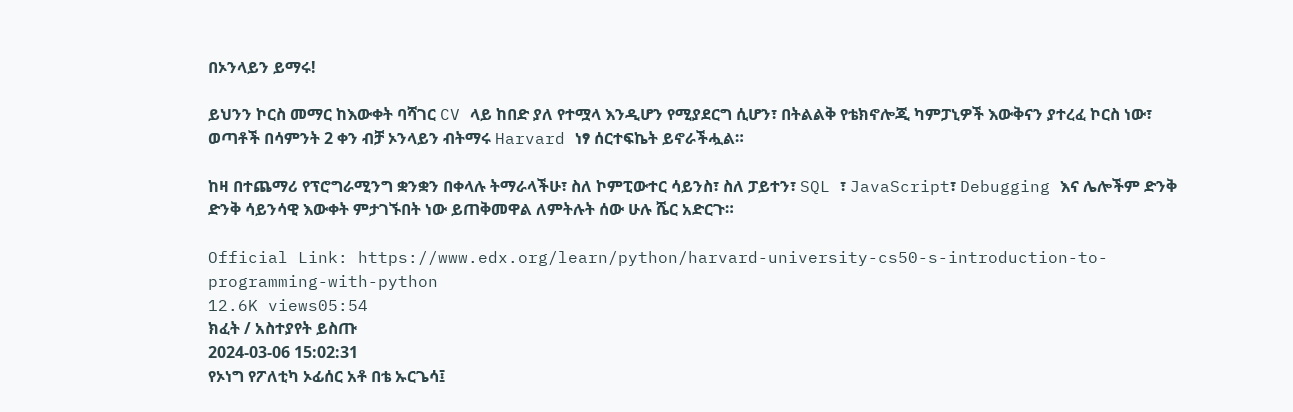በኦንላይን ይማሩ!

ይህንን ኮርስ መማር ከእውቀት ባሻገር CV ላይ ከበድ ያለ የተሟላ እንዲሆን የሚያደርግ ሲሆን፣ በትልልቅ የቴክኖሎጂ ካምፓኒዎች እውቅናን ያተረፈ ኮርስ ነው፣ ወጣቶች በሳምንት 2 ቀን ብቻ ኦንላይን ብትማሩ Harvard ነፃ ሰርተፍኬት ይኖራችሗል።

ከዛ በተጨማሪ የፕሮግራሚንግ ቋንቋን በቀላሉ ትማራላችሁ፣ ስለ ኮምፒውተር ሳይንስ፣ ስለ ፓይተን፣ SQL ፣ JavaScript፣ Debugging እና ሌሎችም ድንቅ ድንቅ ሳይንሳዊ እውቀት ምታገኙበት ነው ይጠቅመዋል ለምትሉት ሰው ሁሉ ሼር አድርጉ።

Official Link: https://www.edx.org/learn/python/harvard-university-cs50-s-introduction-to-programming-with-python
12.6K views05:54
ክፈት / አስተያየት ይስጡ
2024-03-06 15:02:31
የኦነግ የፖለቲካ ኦፊሰር አቶ በቴ ኡርጌሳ፤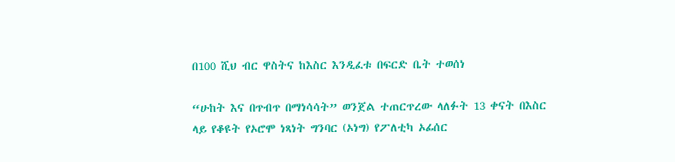በ100 ሺህ ብር ዋስትና ከእስር እንዲፈቱ በፍርድ ቤት ተወሰነ

“ሁከት እና በጥብጥ በማነሳሳት” ወንጀል ተጠርጥረው ላለፉት 13 ቀናት በእስር ላይ የቆዩት የኦሮሞ ነጻነት ግንባር (ኦነግ) የፖለቲካ ኦፊሰር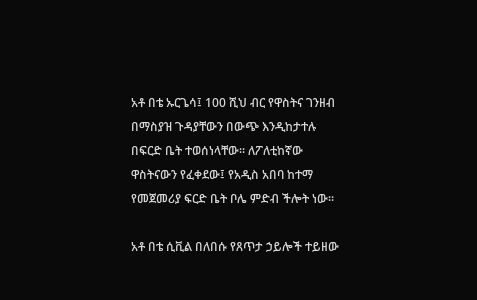አቶ በቴ ኡርጌሳ፤ 100 ሺህ ብር የዋስትና ገንዘብ በማስያዝ ጉዳያቸውን በውጭ እንዲከታተሉ በፍርድ ቤት ተወሰነላቸው። ለፖለቲከኛው ዋስትናውን የፈቀደው፤ የአዲስ አበባ ከተማ የመጀመሪያ ፍርድ ቤት ቦሌ ምድብ ችሎት ነው።

አቶ በቴ ሲቪል በለበሱ የጸጥታ ኃይሎች ተይዘው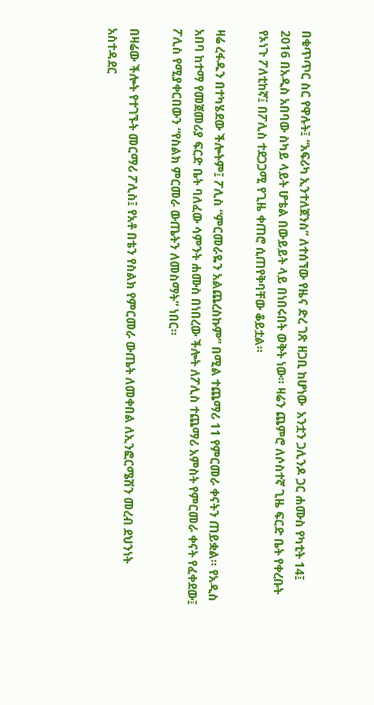በቁጥጥር ስር የዋሉት፤ “አፍሪካ ኢንተለጀንስ” ለተሰኘው የዜና ድረ ገጽ ዘጋቢ ከሆነው  አንቷን ጋሊንዶ ጋር ሐሙስ የካቲት 14፤ 2016 በአዲስ አበባው ስካይ ላይት ሆቴል በውይይት ላይ በነበሩበት ወቅት ነው። ዛሬን ጨምሮ ለሶስተኛ ጊዜ ፍርድ ቤት የቀረቡት የኦነጉ ፖለቲከኛ፤ በፖሊስ ተደጋጋሚ የጊዜ ቀጠሮ ሲጠየቅባቸው ቆይቷል።

ዛሬ ረፋዱን በተካሄደው ችሎትም፤ ፖሊስ “ምርመራዬን አልጨረስኩም” በሚል ተጨማሪ 11 የምርመራ ቀናትን ጠይቋል። የአዲስ አበባ ከተማ የመጀመሪያ ፍርድ ቤት ባለፈው ሳምንት ሐሙስ በነበረው ችሎት ለፖሊስ ተጨማሪ አምስት የምርመራ ቀናት የፈቀደው፤ ፖሊስ የሚያቀርበውን “የስልክ ምርመራ ውጤትን ለመስማት” ነበር።

በዛሬው ችሎት የተገኙት መርማሪ ፖሊስ፤ የአቶ በቴን የስልክ የምርመራ ውጤት ለመቀበል ለኢንፎርሜሽን መረብ ደህንነት አስተዳደር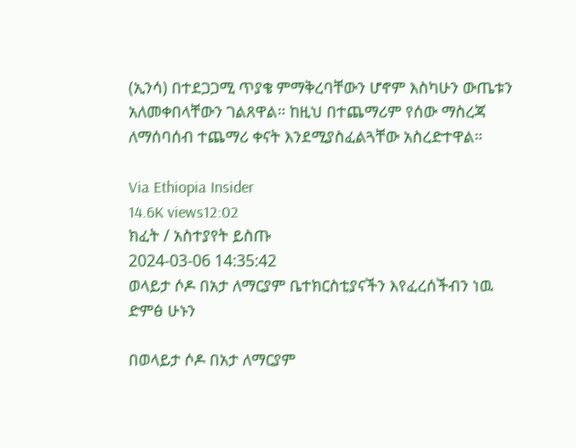(ኢንሳ) በተደጋጋሚ ጥያቄ ምማቅረባቸውን ሆኖም እስካሁን ውጤቱን አለመቀበላቸውን ገልጸዋል። ከዚህ በተጨማሪም የሰው ማስረጃ ለማሰባሰብ ተጨማሪ ቀናት እንደሚያስፈልጓቸው አስረድተዋል።

Via Ethiopia Insider
14.6K views12:02
ክፈት / አስተያየት ይስጡ
2024-03-06 14:35:42
ወላይታ ሶዶ በአታ ለማርያም ቤተክርስቲያናችን እየፈረሰችብን ነዉ ድምፅ ሁኑን

በወላይታ ሶዶ በአታ ለማርያም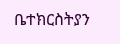ቤተክርስትያን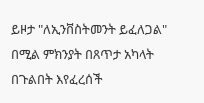ይዞታ "ለኢንቨስትመንት ይፈለጋል" በሚል ምክንያት በጸጥታ አካላት በጉልበት እየፈረሰች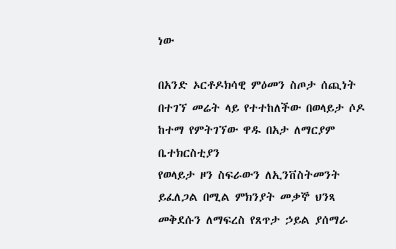ነው

በአንድ ኦርቶዶክሳዊ ምዕመን ስጦታ ሰጪነት በተገኘ መሬት ላይ የተተከለችው በወላይታ ሶዶ ከተማ የምትገኘው ዋዱ በአታ ለማርያም ቤተክርስቲያን
የወላይታ ዞን ስፍራውን ለኢንቨስትመንት ይፈለጋል በሚል ምክንያት መቃኞ ህንጻ መቅደሱን ለማፍረስ የጸጥታ ኃይል ያሰማራ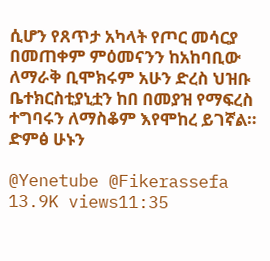ሲሆን የጸጥታ አካላት የጦር መሳርያ በመጠቀም ምዕመናንን ከአከባቢው ለማራቅ ቢሞክሩም አሁን ድረስ ህዝቡ ቤተክርስቲያኒቷን ከበ በመያዝ የማፍረስ ተግባሩን ለማስቆም እየሞከረ ይገኛል። ድምፅ ሁኑን

@Yenetube @Fikerassefa
13.9K views11:35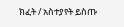ክፈት / አስተያየት ይስጡ